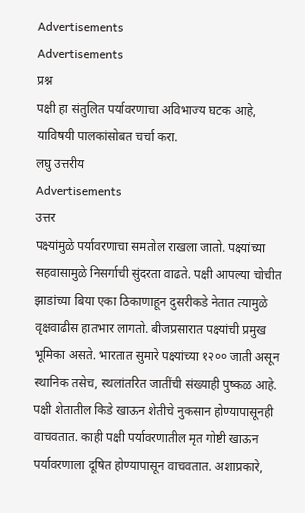Advertisements
Advertisements
प्रश्न
पक्षी हा संतुलित पर्यावरणाचा अविभाज्य घटक आहे, याविषयी पालकांसोबत चर्चा करा.
लघु उत्तरीय
Advertisements
उत्तर
पक्ष्यांमुळे पर्यावरणाचा समतोल राखला जातो. पक्ष्यांच्या सहवासामुळे निसर्गाची सुंदरता वाढते. पक्षी आपल्या चोचीत झाडांच्या बिया एका ठिकाणाहून दुसरीकडे नेतात त्यामुळे वृक्षवाढीस हातभार लागतो. बीजप्रसारात पक्ष्यांची प्रमुख भूमिका असते. भारतात सुमारे पक्ष्यांच्या १२०० जाती असून स्थानिक तसेच, स्थलांतरित जातींची संख्याही पुष्कळ आहे. पक्षी शेतातील किडे खाऊन शेतीचे नुकसान होण्यापासूनही वाचवतात. काही पक्षी पर्यावरणातील मृत गोष्टी खाऊन पर्यावरणाला दूषित होण्यापासून वाचवतात. अशाप्रकारे,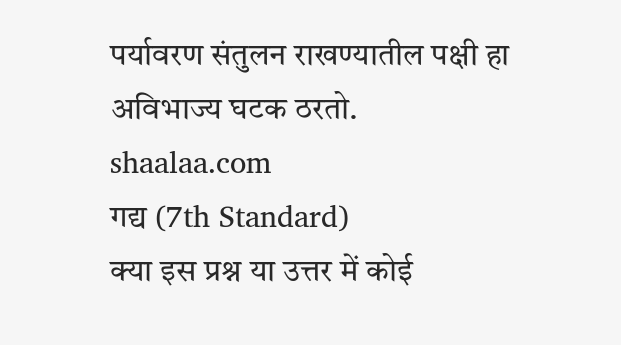पर्यावरण संतुलन राखण्यातील पक्षी हा अविभाज्य घटक ठरतो.
shaalaa.com
गद्य (7th Standard)
क्या इस प्रश्न या उत्तर में कोई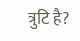त्रुटि है?